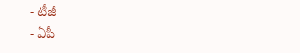- టీజీ
- ఏపీ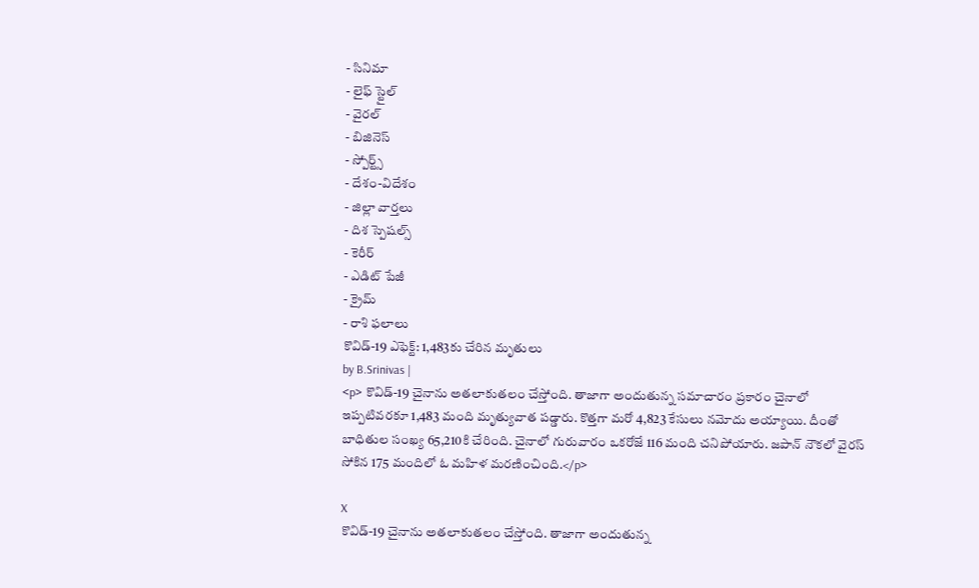- సినిమా
- లైఫ్ స్టైల్
- వైరల్
- బిజినెస్
- స్పోర్ట్స్
- దేశం-విదేశం
- జిల్లా వార్తలు
- దిశ స్పెషల్స్
- కెరీర్
- ఎడిట్ పేజీ
- క్రైమ్
- రాశి ఫలాలు
కొవిడ్-19 ఎఫెక్ట్: 1,483కు చేరిన మృతులు
by B.Srinivas |
<p> కొవిడ్-19 చైనాను అతలాకుతలం చేస్తోంది. తాజాగా అందుతున్న సమాచారం ప్రకారం చైనాలో ఇప్పటివరకూ 1,483 మంది మృత్యువాత పడ్డారు. కొత్తగా మరో 4,823 కేసులు నమోదు అయ్యాయి. దీంతో బాధితుల సంఖ్య 65,210కి చేరింది. చైనాలో గురువారం ఒకరోజే 116 మంది చనిపోయారు. జపాన్ నౌకలో వైరస్ సోకిన 175 మందిలో ఓ మహిళ మరణించింది.</p>

X
కొవిడ్-19 చైనాను అతలాకుతలం చేస్తోంది. తాజాగా అందుతున్న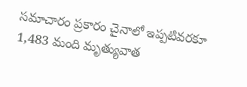సమాచారం ప్రకారం చైనాలో ఇప్పటివరకూ 1,483 మంది మృత్యువాత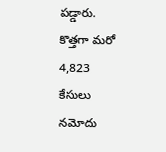పడ్డారు. కొత్తగా మరో 4,823 కేసులు నమోదు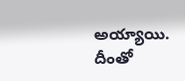అయ్యాయి. దీంతో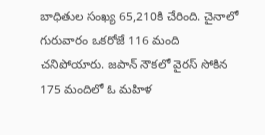బాధితుల సంఖ్య 65,210కి చేరింది. చైనాలో గురువారం ఒకరోజే 116 మంది చనిపోయారు. జపాన్ నౌకలో వైరస్ సోకిన 175 మందిలో ఓ మహిళ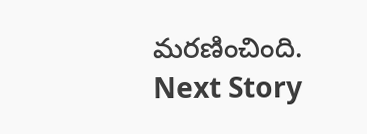మరణించింది.
Next Story